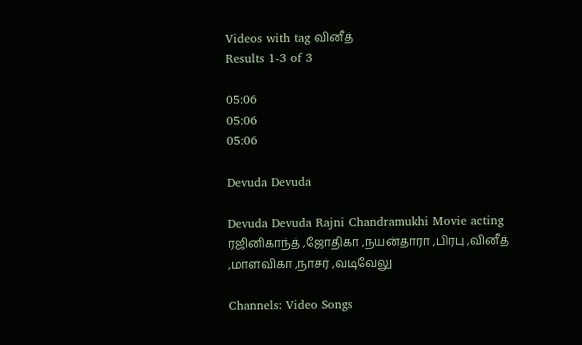Videos with tag வினீத்
Results 1-3 of 3

05:06
05:06
05:06

Devuda Devuda

Devuda Devuda Rajni Chandramukhi Movie acting ரஜினிகாந்த் ,ஜோதிகா ,நயன்தாரா ,பிரபு ,வினீத் ,மாளவிகா ,நாசர் ,வடிவேலு

Channels: Video Songs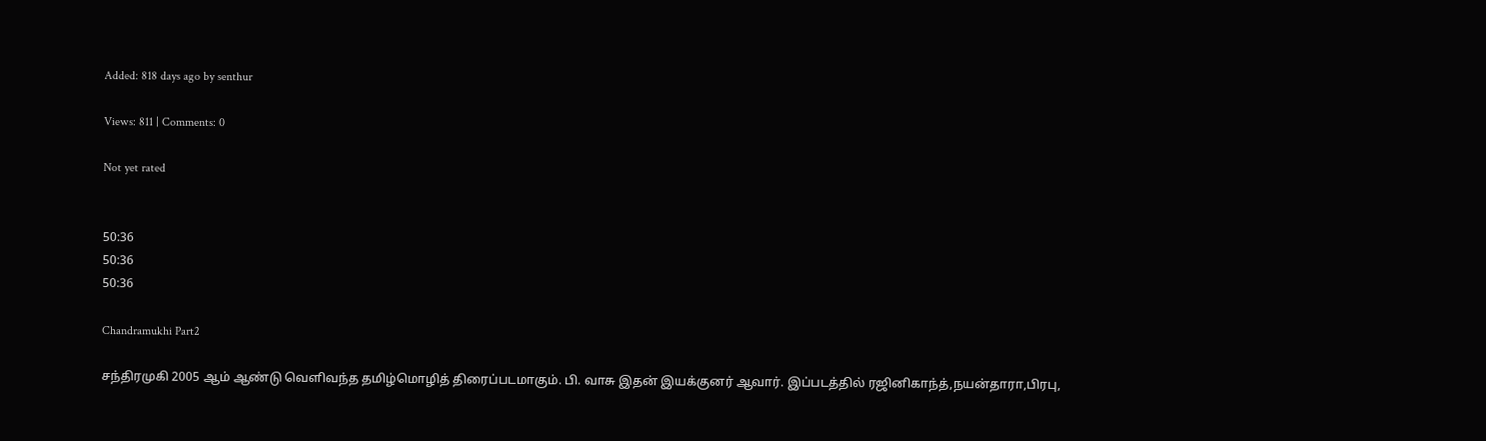Added: 818 days ago by senthur

Views: 811 | Comments: 0

Not yet rated


50:36
50:36
50:36

Chandramukhi Part2

சந்திரமுகி 2005 ஆம் ஆண்டு வெளிவந்த தமிழ்மொழித் திரைப்படமாகும். பி. வாசு இதன் இயக்குனர் ஆவார். இப்படத்தில் ரஜினிகாந்த்,நயன்தாரா,பிரபு,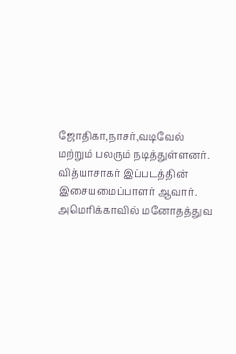ஜோதிகா,நாசர்,வடிவேல் மற்றும் பலரும் நடித்துள்ளனர். வித்யாசாகர் இப்படத்தின் இசையமைப்பாளர் ஆவார். அமெரிக்காவில் மனோதத்துவ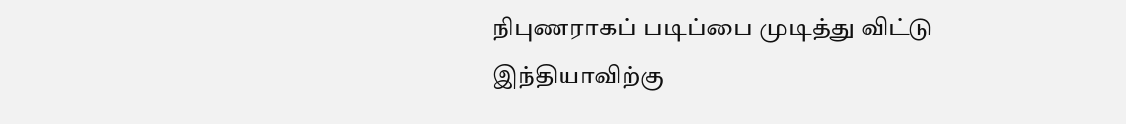நிபுணராகப் படிப்பை முடித்து விட்டு இந்தியாவிற்கு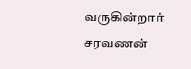வருகின்றார் சரவணன்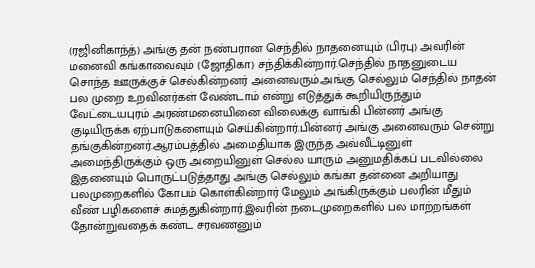(ரஜினிகாந்த்) அங்கு தன் நண்பரான செந்தில் நாதனையும் (பிரபு) அவரின் மனைவி கங்காவைவும் (ஜோதிகா) சந்திக்கின்றார்.செந்தில் நாதனுடைய சொந்த ஊருக்குச் செல்கின்றனர் அனைவரும்.அங்கு செல்லும் செந்தில் நாதன் பல முறை உறவினர்கள் வேண்டாம் என்று எடுத்துக் கூறியிருந்தும் வேட்டையபுரம் அரண்மனையினை விலைக்கு வாங்கி பின்னர் அங்கு குடியிருக்க ஏற்பாடுகளையும் செய்கின்றார்.பின்னர் அங்கு அனைவரும் சென்று தங்குகின்றனர்.ஆரம்பத்தில் அமைதியாக இருந்த அவ்வீட்டினுள் அமைந்திருக்கும் ஒரு அறையினுள் செல்ல யாரும் அனுமதிக்கப் படவில்லை இதனையும் பொருட்படுத்தாது அங்கு செல்லும் கங்கா தன்னை அறியாது பலமுறைகளில் கோபம் கொள்கின்றார் மேலும் அங்கிருக்கும் பலரின் மீதும் வீண் பழிகளைச் சுமத்துகின்றார்.இவரின் நடைமுறைகளில் பல மாற்றங்கள் தோன்றுவதைக் கண்ட சரவணனும்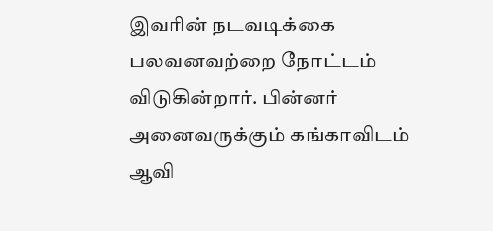இவரின் நடவடிக்கை பலவனவற்றை நோட்டம் விடுகின்றார். பின்னர் அனைவருக்கும் கங்காவிடம் ஆவி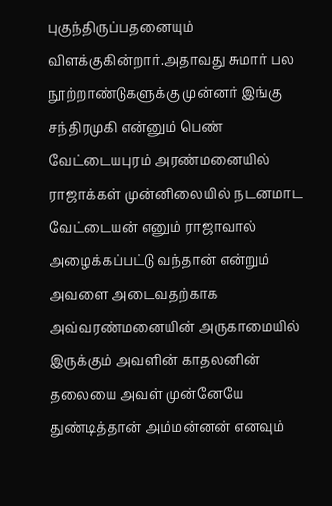புகுந்திருப்பதனையும் விளக்குகின்றார்.அதாவது சுமார் பல நூற்றாண்டுகளுக்கு முன்னர் இங்கு சந்திரமுகி என்னும் பெண் வேட்டையபுரம் அரண்மனையில் ராஜாக்கள் முன்னிலையில் நடனமாட வேட்டையன் எனும் ராஜாவால் அழைக்கப்பட்டு வந்தான் என்றும் அவளை அடைவதற்காக அவ்வரண்மனையின் அருகாமையில் இருக்கும் அவளின் காதலனின் தலையை அவள் முன்னேயே துண்டித்தான் அம்மன்னன் எனவும்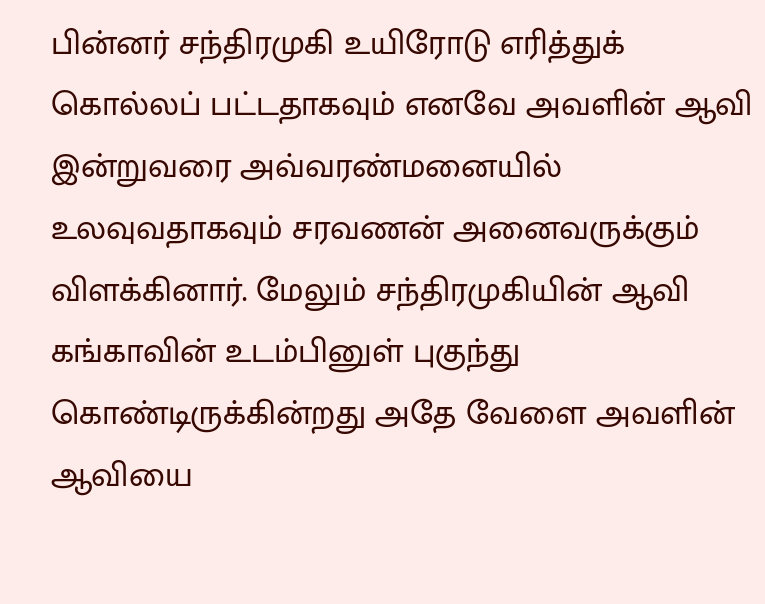பின்னர் சந்திரமுகி உயிரோடு எரித்துக் கொல்லப் பட்டதாகவும் எனவே அவளின் ஆவி இன்றுவரை அவ்வரண்மனையில் உலவுவதாகவும் சரவணன் அனைவருக்கும் விளக்கினார். மேலும் சந்திரமுகியின் ஆவி கங்காவின் உடம்பினுள் புகுந்து கொண்டிருக்கின்றது அதே வேளை அவளின் ஆவியை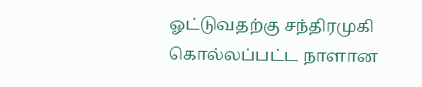ஓட்டுவதற்கு சந்திரமுகி கொல்லப்பட்ட நாளான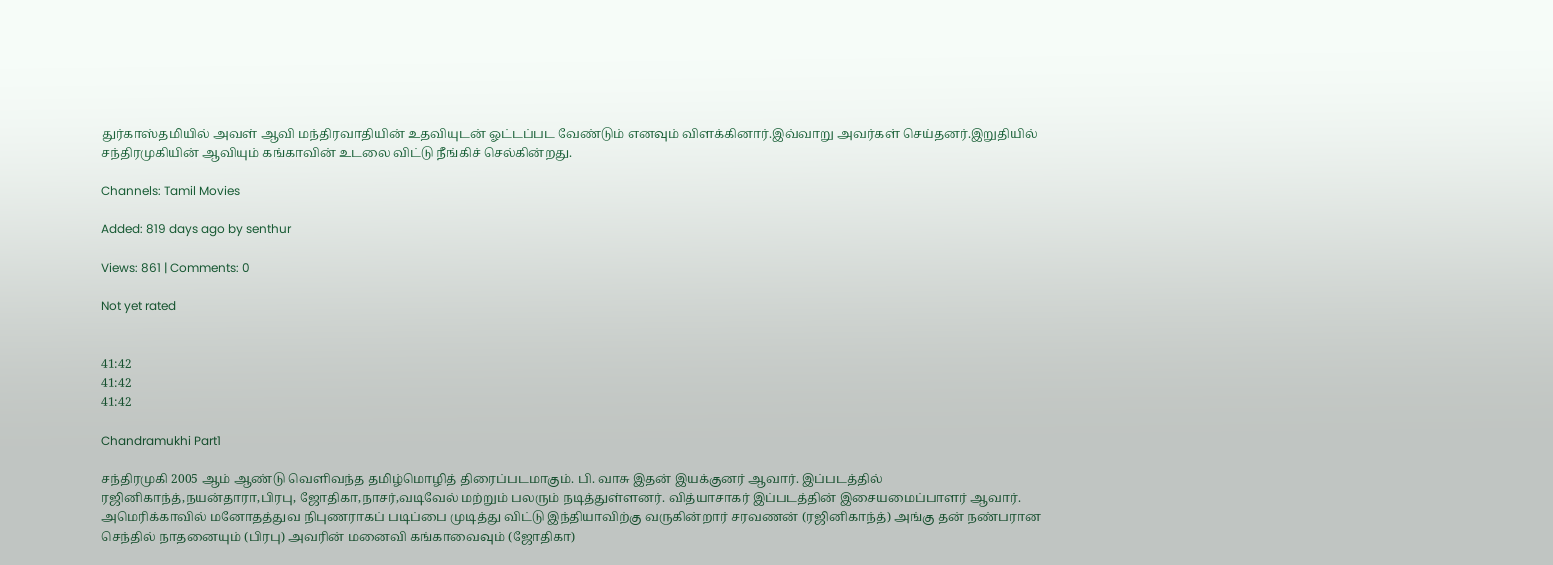துர்காஸ்தமியில் அவள் ஆவி மந்திரவாதியின் உதவியுடன் ஓட்டப்பட வேண்டும் எனவும் விளக்கினார்.இவ்வாறு அவர்கள் செய்தனர்.இறுதியில் சந்திரமுகியின் ஆவியும் கங்காவின் உடலை விட்டு நீங்கிச் செல்கின்றது.

Channels: Tamil Movies

Added: 819 days ago by senthur

Views: 861 | Comments: 0

Not yet rated


41:42
41:42
41:42

Chandramukhi Part1

சந்திரமுகி 2005 ஆம் ஆண்டு வெளிவந்த தமிழ்மொழித் திரைப்படமாகும். பி. வாசு இதன் இயக்குனர் ஆவார். இப்படத்தில் ரஜினிகாந்த்,நயன்தாரா,பிரபு, ஜோதிகா,நாசர்,வடிவேல் மற்றும் பலரும் நடித்துள்ளனர். வித்யாசாகர் இப்படத்தின் இசையமைப்பாளர் ஆவார். அமெரிக்காவில் மனோதத்துவ நிபுணராகப் படிப்பை முடித்து விட்டு இந்தியாவிற்கு வருகின்றார் சரவணன் (ரஜினிகாந்த்) அங்கு தன் நண்பரான செந்தில் நாதனையும் (பிரபு) அவரின் மனைவி கங்காவைவும் (ஜோதிகா)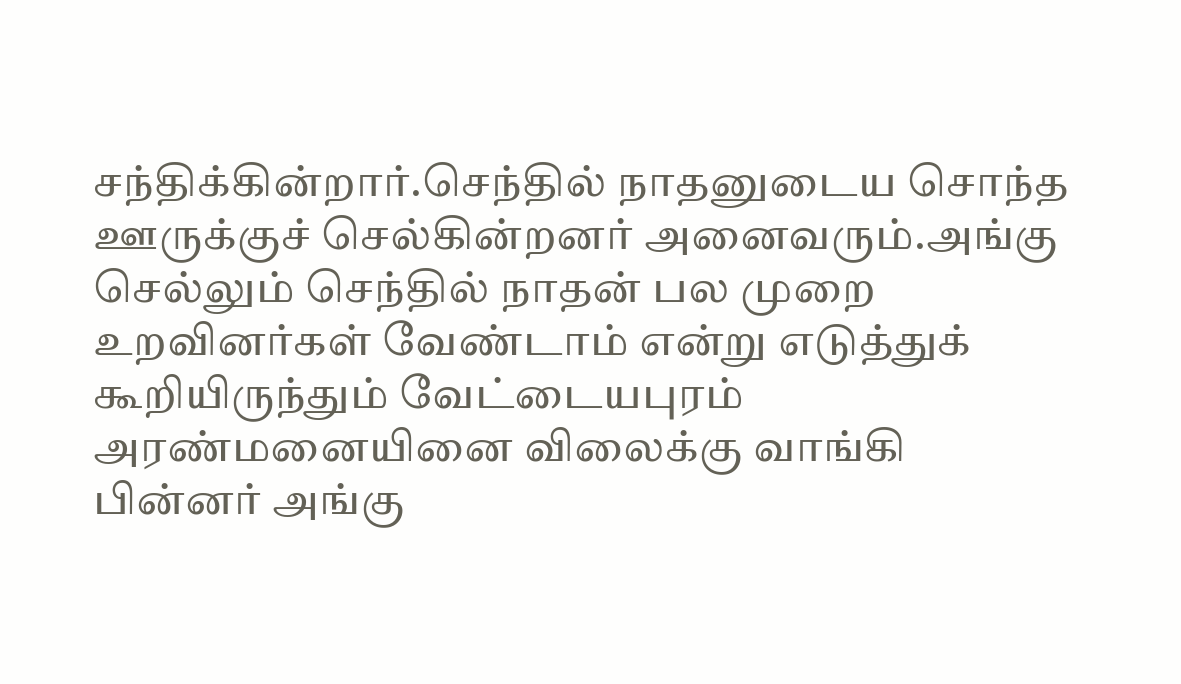சந்திக்கின்றார்.செந்தில் நாதனுடைய சொந்த ஊருக்குச் செல்கின்றனர் அனைவரும்.அங்கு செல்லும் செந்தில் நாதன் பல முறை உறவினர்கள் வேண்டாம் என்று எடுத்துக் கூறியிருந்தும் வேட்டையபுரம் அரண்மனையினை விலைக்கு வாங்கி பின்னர் அங்கு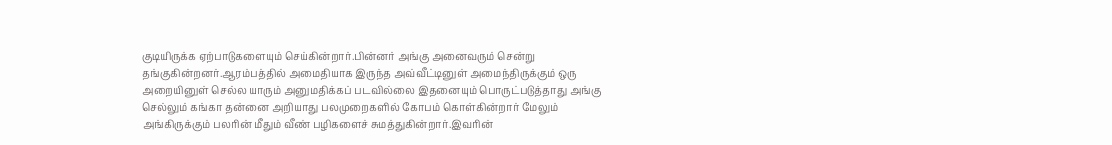குடியிருக்க ஏற்பாடுகளையும் செய்கின்றார்.பின்னர் அங்கு அனைவரும் சென்று தங்குகின்றனர்.ஆரம்பத்தில் அமைதியாக இருந்த அவ்வீட்டினுள் அமைந்திருக்கும் ஒரு அறையினுள் செல்ல யாரும் அனுமதிக்கப் படவில்லை இதனையும் பொருட்படுத்தாது அங்கு செல்லும் கங்கா தன்னை அறியாது பலமுறைகளில் கோபம் கொள்கின்றார் மேலும் அங்கிருக்கும் பலரின் மீதும் வீண் பழிகளைச் சுமத்துகின்றார்.இவரின்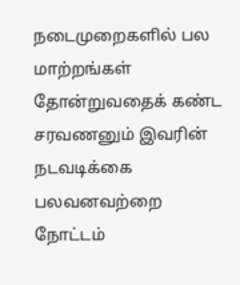நடைமுறைகளில் பல மாற்றங்கள் தோன்றுவதைக் கண்ட சரவணனும் இவரின் நடவடிக்கை பலவனவற்றை நோட்டம்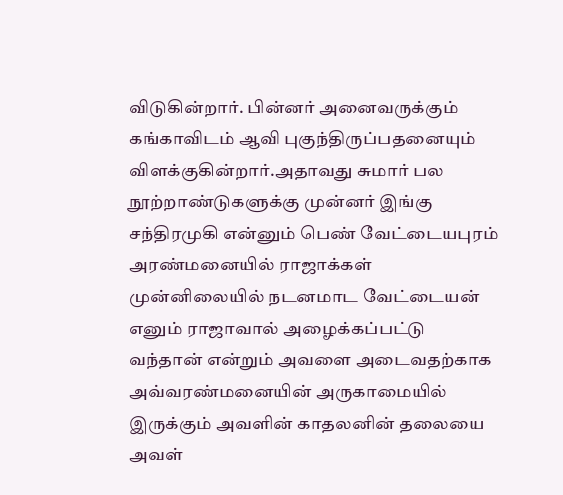விடுகின்றார். பின்னர் அனைவருக்கும் கங்காவிடம் ஆவி புகுந்திருப்பதனையும் விளக்குகின்றார்.அதாவது சுமார் பல நூற்றாண்டுகளுக்கு முன்னர் இங்கு சந்திரமுகி என்னும் பெண் வேட்டையபுரம் அரண்மனையில் ராஜாக்கள் முன்னிலையில் நடனமாட வேட்டையன் எனும் ராஜாவால் அழைக்கப்பட்டு வந்தான் என்றும் அவளை அடைவதற்காக அவ்வரண்மனையின் அருகாமையில் இருக்கும் அவளின் காதலனின் தலையை அவள்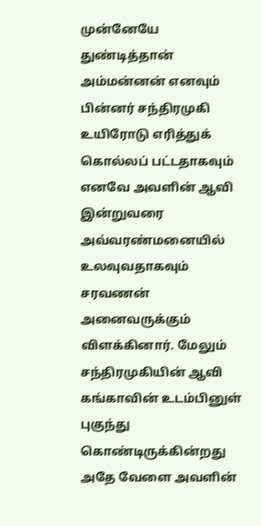முன்னேயே துண்டித்தான் அம்மன்னன் எனவும் பின்னர் சந்திரமுகி உயிரோடு எரித்துக் கொல்லப் பட்டதாகவும் எனவே அவளின் ஆவி இன்றுவரை அவ்வரண்மனையில் உலவுவதாகவும் சரவணன் அனைவருக்கும் விளக்கினார். மேலும் சந்திரமுகியின் ஆவி கங்காவின் உடம்பினுள் புகுந்து கொண்டிருக்கின்றது அதே வேளை அவளின்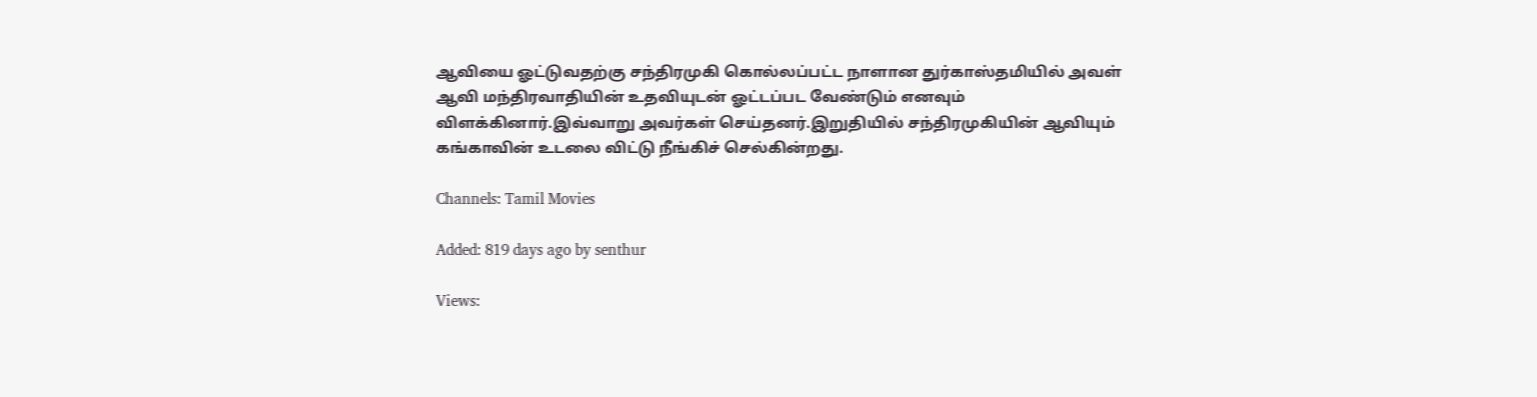ஆவியை ஓட்டுவதற்கு சந்திரமுகி கொல்லப்பட்ட நாளான துர்காஸ்தமியில் அவள் ஆவி மந்திரவாதியின் உதவியுடன் ஓட்டப்பட வேண்டும் எனவும் விளக்கினார்.இவ்வாறு அவர்கள் செய்தனர்.இறுதியில் சந்திரமுகியின் ஆவியும் கங்காவின் உடலை விட்டு நீங்கிச் செல்கின்றது.

Channels: Tamil Movies

Added: 819 days ago by senthur

Views: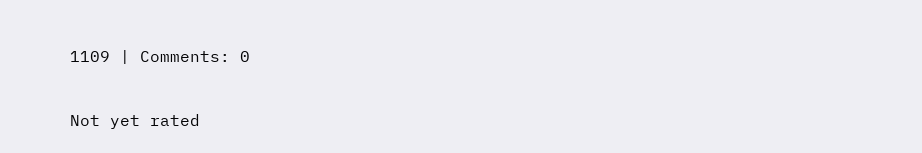1109 | Comments: 0

Not yet rated